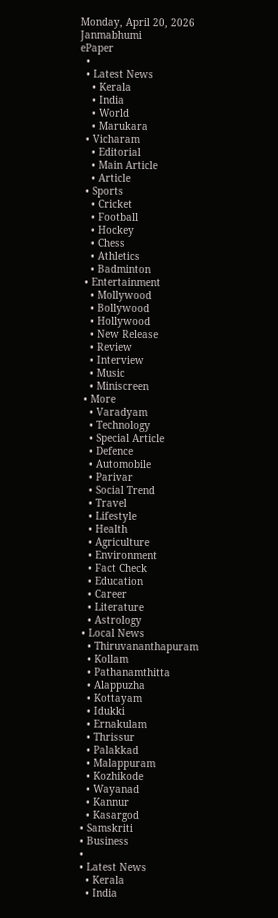Monday, April 20, 2026
Janmabhumi
ePaper
  •
  • Latest News
    • Kerala
    • India
    • World
    • Marukara
  • Vicharam
    • Editorial
    • Main Article
    • Article
  • Sports
    • Cricket
    • Football
    • Hockey
    • Chess
    • Athletics
    • Badminton
  • Entertainment
    • Mollywood
    • Bollywood
    • Hollywood
    • New Release
    • Review
    • Interview
    • Music
    • Miniscreen
  • More
    • Varadyam
    • Technology
    • Special Article
    • Defence
    • Automobile
    • Parivar
    • Social Trend
    • Travel
    • Lifestyle
    • Health
    • Agriculture
    • Environment
    • Fact Check
    • Education
    • Career
    • Literature
    • Astrology
  • Local News
    • Thiruvananthapuram
    • Kollam
    • Pathanamthitta
    • Alappuzha
    • Kottayam
    • Idukki
    • Ernakulam
    • Thrissur
    • Palakkad
    • Malappuram
    • Kozhikode
    • Wayanad
    • Kannur
    • Kasargod
  • Samskriti
  • Business
  •
  • Latest News
    • Kerala
    • India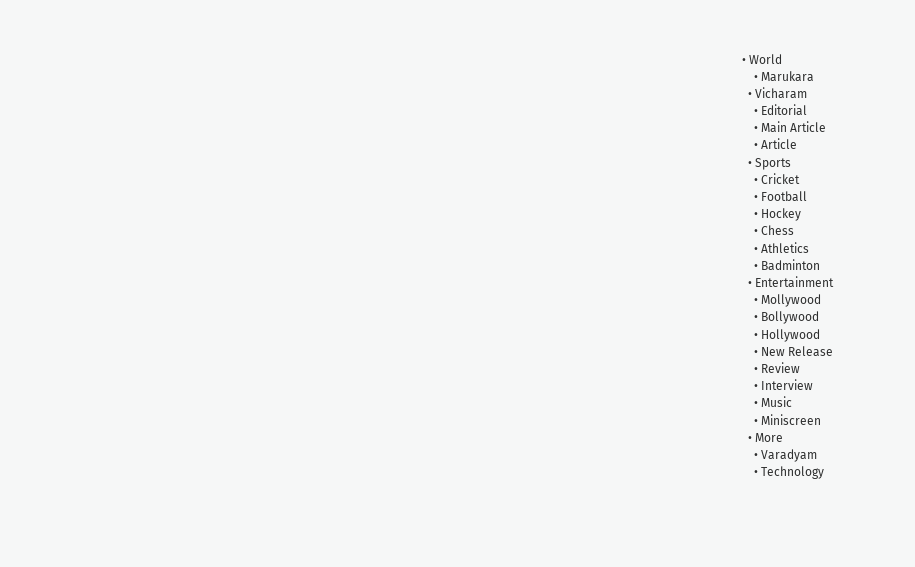• World
    • Marukara
  • Vicharam
    • Editorial
    • Main Article
    • Article
  • Sports
    • Cricket
    • Football
    • Hockey
    • Chess
    • Athletics
    • Badminton
  • Entertainment
    • Mollywood
    • Bollywood
    • Hollywood
    • New Release
    • Review
    • Interview
    • Music
    • Miniscreen
  • More
    • Varadyam
    • Technology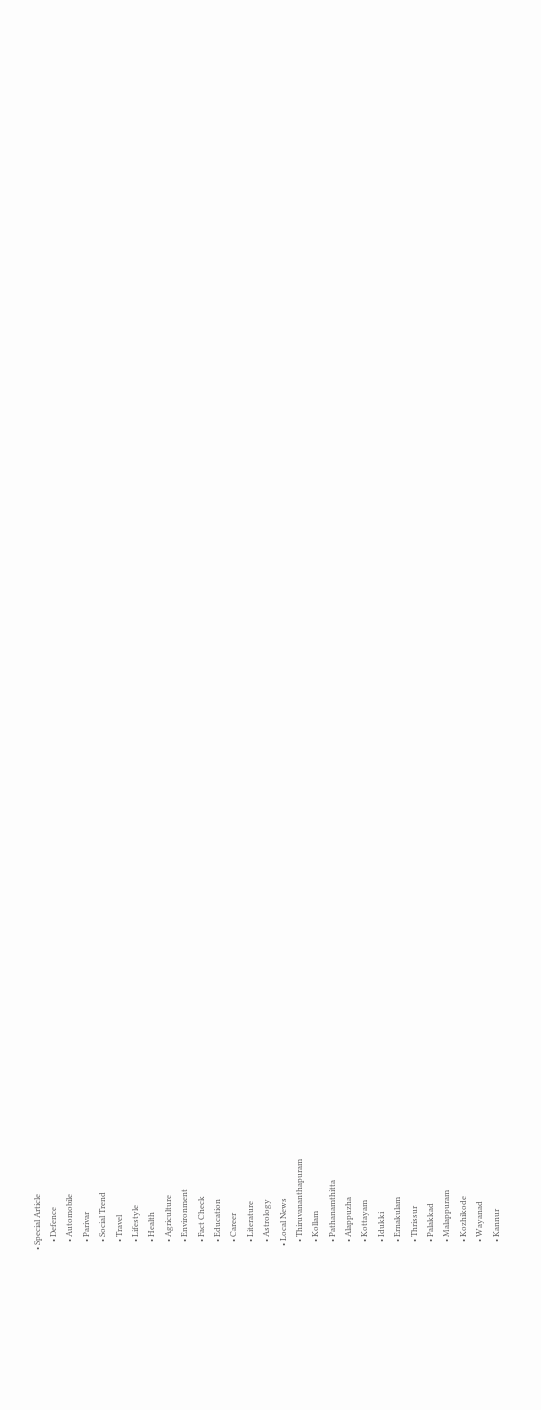• Special Article
    • Defence
    • Automobile
    • Parivar
    • Social Trend
    • Travel
    • Lifestyle
    • Health
    • Agriculture
    • Environment
    • Fact Check
    • Education
    • Career
    • Literature
    • Astrology
  • Local News
    • Thiruvananthapuram
    • Kollam
    • Pathanamthitta
    • Alappuzha
    • Kottayam
    • Idukki
    • Ernakulam
    • Thrissur
    • Palakkad
    • Malappuram
    • Kozhikode
    • Wayanad
    • Kannur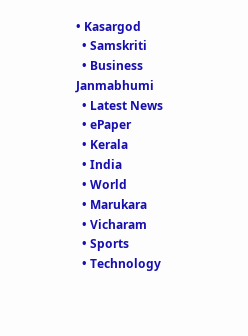• Kasargod
  • Samskriti
  • Business
Janmabhumi
  • Latest News
  • ePaper
  • Kerala
  • India
  • World
  • Marukara
  • Vicharam
  • Sports
  • Technology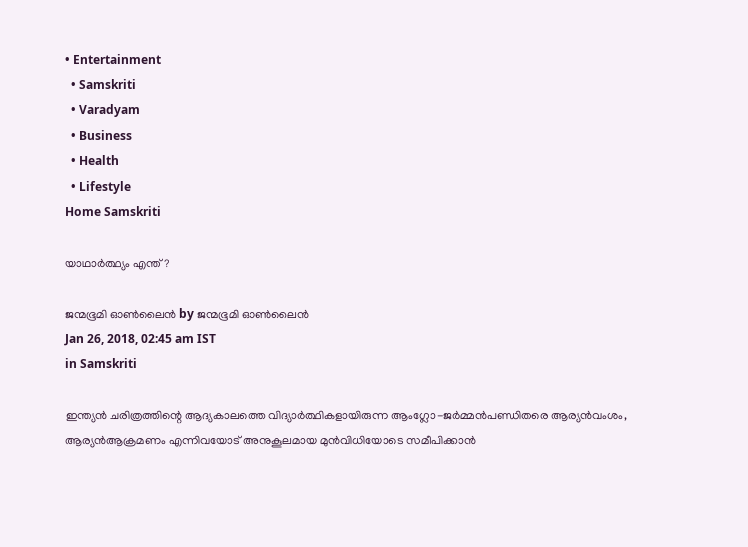• Entertainment
  • Samskriti
  • Varadyam
  • Business
  • Health
  • Lifestyle
Home Samskriti

യാഥാര്‍ത്ഥ്യം എന്ത് ?

ജന്മഭൂമി ഓണ്‍ലൈന്‍ by ജന്മഭൂമി ഓണ്‍ലൈന്‍
Jan 26, 2018, 02:45 am IST
in Samskriti

ഇന്ത്യന്‍ ചരിത്രത്തിന്റെ ആദ്യകാലത്തെ വിദ്യാര്‍ത്ഥികളായിരുന്ന ആംഗ്ലോ-ജര്‍മ്മന്‍പണ്ഡിതരെ ആര്യന്‍വംശം, ആര്യന്‍ആക്രമണം എന്നിവയോട് അനുകൂലമായ മുന്‍വിധിയോടെ സമീപിക്കാന്‍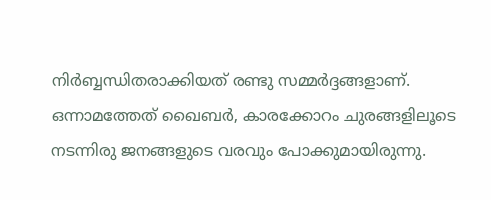നിര്‍ബ്ബന്ധിതരാക്കിയത് രണ്ടു സമ്മര്‍ദ്ദങ്ങളാണ്. ഒന്നാമത്തേത് ഖൈബര്‍, കാരക്കോറം ചുരങ്ങളിലൂടെ നടന്നിരു ജനങ്ങളുടെ വരവും പോക്കുമായിരുന്നു.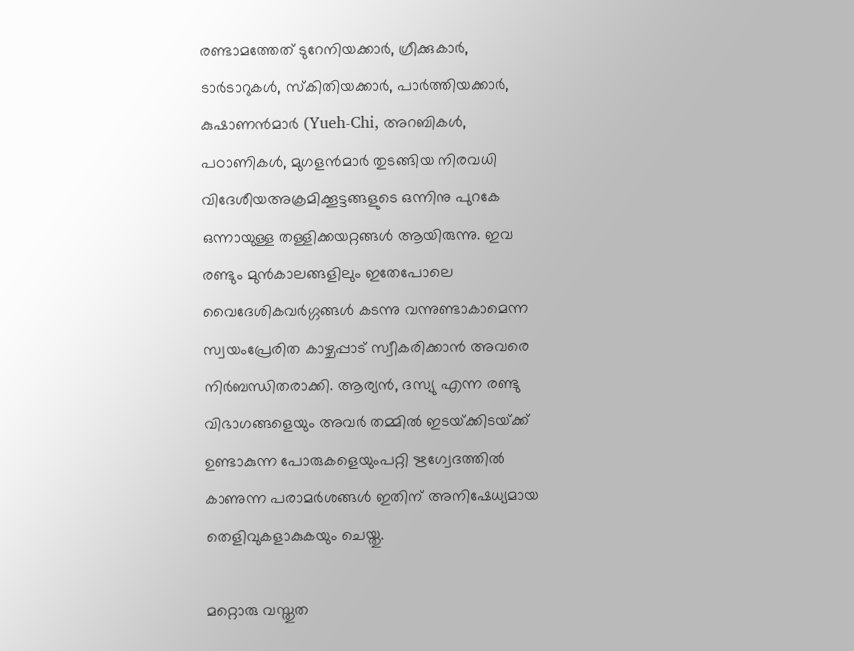രണ്ടാമത്തേത് ടുറേനിയക്കാര്‍, ഗ്രീക്കുകാര്‍, ടാര്‍ടാറുകള്‍, സ്‌കിതിയക്കാര്‍, പാര്‍ത്തിയക്കാര്‍, കുഷാണന്‍മാര്‍ (Yueh-Chi, അറബികള്‍, പഠാണികള്‍, മുഗളന്‍മാര്‍ തുടങ്ങിയ നിരവധി വിദേശീയഅക്രമിക്കൂട്ടങ്ങളുടെ ഒന്നിനു പുറകേ ഒന്നായുള്ള തള്ളിക്കയറ്റങ്ങള്‍ ആയിരുന്നു. ഇവ രണ്ടും മുന്‍കാലങ്ങളിലും ഇതേപോലെ വൈദേശികവര്‍ഗ്ഗങ്ങള്‍ കടന്നു വന്നുണ്ടാകാമെന്ന സ്വയംപ്രേരിത കാഴ്ചപ്പാട് സ്വീകരിക്കാന്‍ അവരെ നിര്‍ബന്ധിതരാക്കി. ആര്യന്‍, ദസ്യു എന്ന രണ്ടു വിഭാഗങ്ങളെയും അവര്‍ തമ്മില്‍ ഇടയ്‌ക്കിടയ്‌ക്ക് ഉണ്ടാകുന്ന പോരുകളെയുംപറ്റി ഋഗ്വേദത്തില്‍ കാണുന്ന പരാമര്‍ശങ്ങള്‍ ഇതിന് അനിഷേധ്യമായ തെളിവുകളാകുകയും ചെയ്തു.

മറ്റൊരു വസ്തുത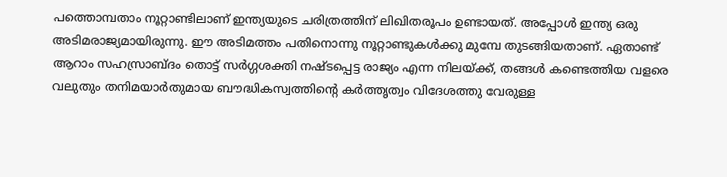പത്തൊമ്പതാം നൂറ്റാണ്ടിലാണ് ഇന്ത്യയുടെ ചരിത്രത്തിന് ലിഖിതരൂപം ഉണ്ടായത്. അപ്പോള്‍ ഇന്ത്യ ഒരു അടിമരാജ്യമായിരുന്നു. ഈ അടിമത്തം പതിനൊന്നു നൂറ്റാണ്ടുകള്‍ക്കു മുമ്പേ തുടങ്ങിയതാണ്. ഏതാണ്ട് ആറാം സഹസ്രാബ്ദം തൊട്ട് സര്‍ഗ്ഗശക്തി നഷ്ടപ്പെട്ട രാജ്യം എന്ന നിലയ്‌ക്ക്, തങ്ങള്‍ കണ്ടെത്തിയ വളരെ വലുതും തനിമയാര്‍തുമായ ബൗദ്ധികസ്വത്തിന്റെ കര്‍ത്തൃത്വം വിദേശത്തു വേരുള്ള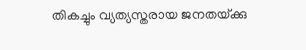തികച്ചും വ്യത്യസ്തരായ ജനതയ്‌ക്കു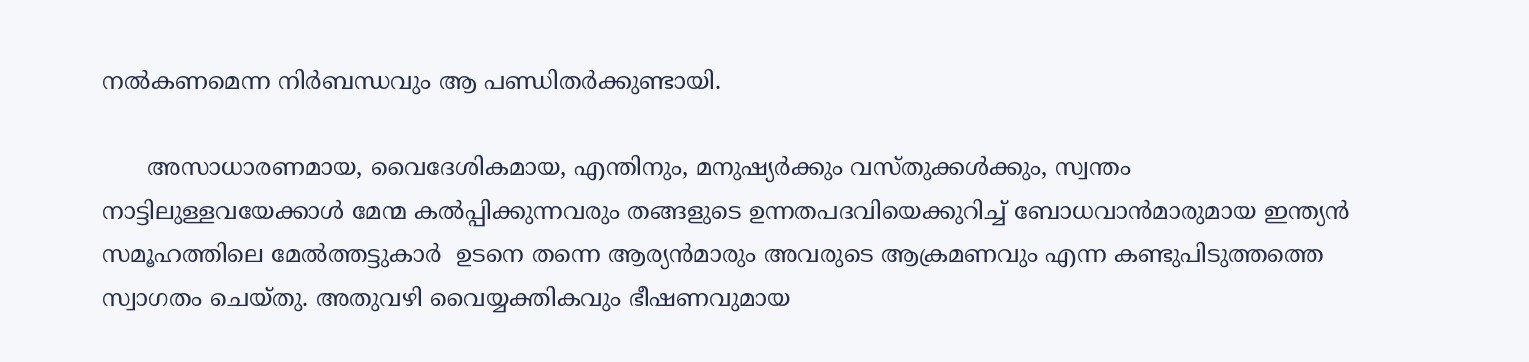നല്‍കണമെന്ന നിര്‍ബന്ധവും ആ പണ്ഡിതര്‍ക്കുണ്ടായി.

      അസാധാരണമായ, വൈദേശികമായ, എന്തിനും, മനുഷ്യര്‍ക്കും വസ്തുക്കള്‍ക്കും, സ്വന്തം നാട്ടിലുള്ളവയേക്കാള്‍ മേന്മ കല്‍പ്പിക്കുന്നവരും തങ്ങളുടെ ഉന്നതപദവിയെക്കുറിച്ച് ബോധവാന്‍മാരുമായ ഇന്ത്യന്‍ സമൂഹത്തിലെ മേല്‍ത്തട്ടുകാര്‍  ഉടനെ തന്നെ ആര്യന്‍മാരും അവരുടെ ആക്രമണവും എന്ന കണ്ടുപിടുത്തത്തെ സ്വാഗതം ചെയ്തു. അതുവഴി വൈയ്യക്തികവും ഭീഷണവുമായ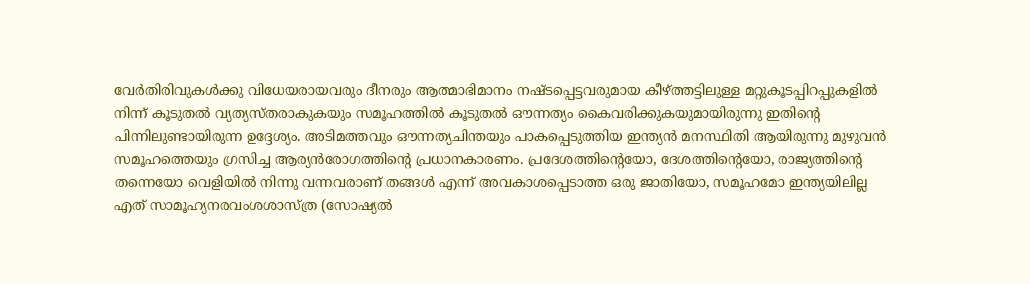വേര്‍തിരിവുകള്‍ക്കു വിധേയരായവരും ദീനരും ആത്മാഭിമാനം നഷ്ടപ്പെട്ടവരുമായ കീഴ്‌ത്തട്ടിലുള്ള മറ്റുകൂടപ്പിറപ്പുകളില്‍ നിന്ന് കൂടുതല്‍ വ്യത്യസ്തരാകുകയും സമൂഹത്തില്‍ കൂടുതല്‍ ഔന്നത്യം കൈവരിക്കുകയുമായിരുന്നു ഇതിന്റെ പിന്നിലുണ്ടായിരുന്ന ഉദ്ദേശ്യം. അടിമത്തവും ഔന്നത്യചിന്തയും പാകപ്പെടുത്തിയ ഇന്ത്യന്‍ മനസ്ഥിതി ആയിരുന്നു മുഴുവന്‍ സമൂഹത്തെയും ഗ്രസിച്ച ആര്യന്‍രോഗത്തിന്റെ പ്രധാനകാരണം. പ്രദേശത്തിന്റെയോ, ദേശത്തിന്റെയോ, രാജ്യത്തിന്റെ തന്നെയോ വെളിയില്‍ നിന്നു വന്നവരാണ് തങ്ങള്‍ എന്ന് അവകാശപ്പെടാത്ത ഒരു ജാതിയോ, സമൂഹമോ ഇന്ത്യയിലില്ല എത് സാമൂഹ്യനരവംശശാസ്ത്ര (സോഷ്യല്‍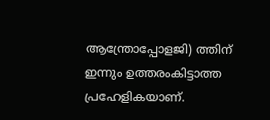ആന്ത്രോപ്പോളജി) ത്തിന് ഇന്നും ഉത്തരംകിട്ടാത്ത പ്രഹേളികയാണ്.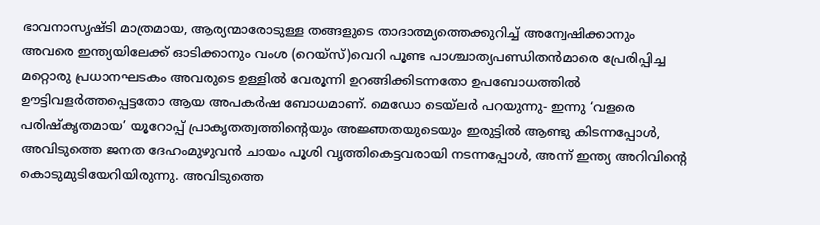ഭാവനാസൃഷ്ടി മാത്രമായ, ആര്യന്മാരോടുള്ള തങ്ങളുടെ താദാത്മ്യത്തെക്കുറിച്ച് അന്വേഷിക്കാനും അവരെ ഇന്ത്യയിലേക്ക് ഓടിക്കാനും വംശ (റെയ്‌സ്)വെറി പൂണ്ട പാശ്ചാത്യപണ്ഡിതന്‍മാരെ പ്രേരിപ്പിച്ച മറ്റൊരു പ്രധാനഘടകം അവരുടെ ഉള്ളില്‍ വേരൂന്നി ഉറങ്ങിക്കിടന്നതോ ഉപബോധത്തില്‍ ഊട്ടിവളര്‍ത്തപ്പെട്ടതോ ആയ അപകര്‍ഷ ബോധമാണ്. മെഡോ ടെയ്‌ലര്‍ പറയുന്നു- ഇന്നു ‘വളരെ പരിഷ്‌കൃതമായ’ യൂറോപ്പ് പ്രാകൃതത്വത്തിന്റെയും അജ്ഞതയുടെയും ഇരുട്ടില്‍ ആണ്ടു കിടന്നപ്പോള്‍, അവിടുത്തെ ജനത ദേഹംമുഴുവന്‍ ചായം പൂശി വൃത്തികെട്ടവരായി നടന്നപ്പോള്‍, അന്ന് ഇന്ത്യ അറിവിന്റെ കൊടുമുടിയേറിയിരുന്നു. അവിടുത്തെ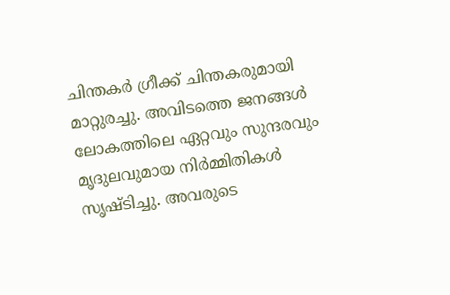ചിന്തകര്‍ ഗ്രീക്ക് ചിന്തകരുമായി മാറ്റുരച്ചു. അവിടത്തെ ജനങ്ങള്‍ ലോകത്തിലെ ഏറ്റവും സുന്ദരവും മൃദുലവുമായ നിര്‍മ്മിതികള്‍ സൃഷ്ടിച്ചു. അവരുടെ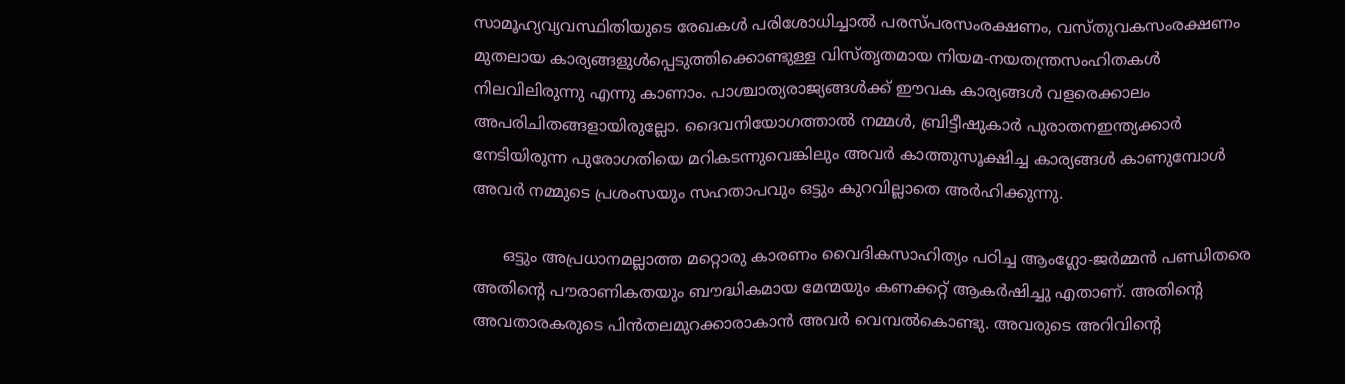സാമൂഹ്യവ്യവസ്ഥിതിയുടെ രേഖകള്‍ പരിശോധിച്ചാല്‍ പരസ്പരസംരക്ഷണം, വസ്തുവകസംരക്ഷണം മുതലായ കാര്യങ്ങളുള്‍പ്പെടുത്തിക്കൊണ്ടുള്ള വിസ്തൃതമായ നിയമ-നയതന്ത്രസംഹിതകള്‍ നിലവിലിരുന്നു എന്നു കാണാം. പാശ്ചാത്യരാജ്യങ്ങള്‍ക്ക് ഈവക കാര്യങ്ങള്‍ വളരെക്കാലം അപരിചിതങ്ങളായിരുല്ലോ. ദൈവനിയോഗത്താല്‍ നമ്മള്‍, ബ്രിട്ടീഷുകാര്‍ പുരാതനഇന്ത്യക്കാര്‍ നേടിയിരുന്ന പുരോഗതിയെ മറികടന്നുവെങ്കിലും അവര്‍ കാത്തുസൂക്ഷിച്ച കാര്യങ്ങള്‍ കാണുമ്പോള്‍ അവര്‍ നമ്മുടെ പ്രശംസയും സഹതാപവും ഒട്ടും കുറവില്ലാതെ അര്‍ഹിക്കുന്നു.

      ഒട്ടും അപ്രധാനമല്ലാത്ത മറ്റൊരു കാരണം വൈദികസാഹിത്യം പഠിച്ച ആംഗ്ലോ-ജര്‍മ്മന്‍ പണ്ഡിതരെ അതിന്റെ പൗരാണികതയും ബൗദ്ധികമായ മേന്മയും കണക്കറ്റ് ആകര്‍ഷിച്ചു എതാണ്. അതിന്റെ അവതാരകരുടെ പിന്‍തലമുറക്കാരാകാന്‍ അവര്‍ വെമ്പല്‍കൊണ്ടു. അവരുടെ അറിവിന്റെ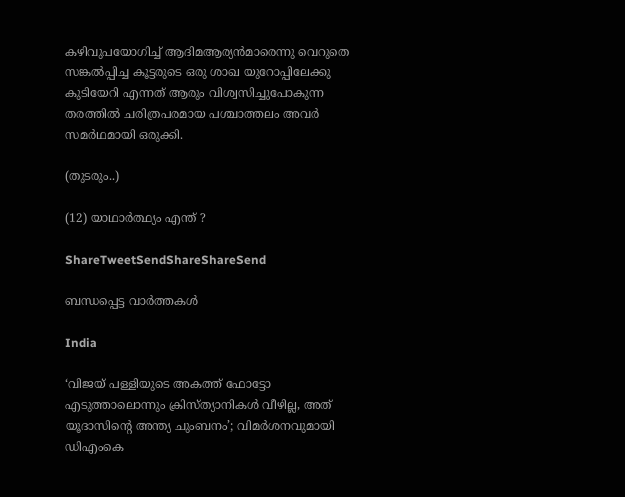കഴിവുപയോഗിച്ച് ആദിമആര്യന്‍മാരെന്നു വെറുതെ സങ്കല്‍പ്പിച്ച കൂട്ടരുടെ ഒരു ശാഖ യുറോപ്പിലേക്കു കുടിയേറി എന്നത് ആരും വിശ്വസിച്ചുപോകുന്ന തരത്തില്‍ ചരിത്രപരമായ പശ്ചാത്തലം അവര്‍ സമര്‍ഥമായി ഒരുക്കി.

(തുടരും..)

(12) യാഥാര്‍ത്ഥ്യം എന്ത് ?

ShareTweetSendShareShareSend

ബന്ധപ്പെട്ട വാര്‍ത്തകള്‍

India

‘വിജയ് പള്ളിയുടെ അകത്ത് ഫോട്ടോ എടുത്താലൊന്നും ക്രിസ്ത്യാനികൾ വീഴില്ല, അത് യൂദാസിന്റെ അന്ത്യ ചുംബനം’; വിമർശനവുമായി ഡിഎംകെ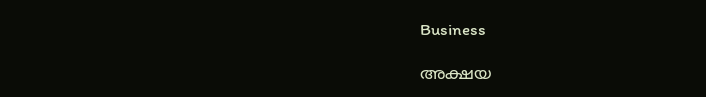Business

അക്ഷയ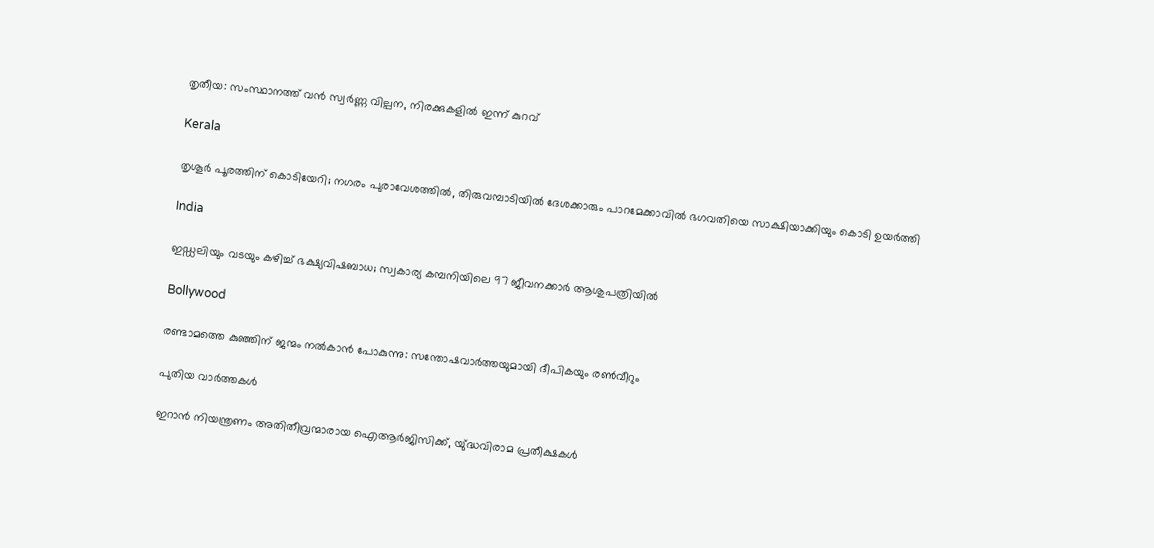തൃതീയ: സംസ്ഥാന‍ത്ത് വൻ സ്വർണ്ണ വില്പന, നിരക്കുകളിൽ ഇന്ന് കുറവ്

Kerala

തൃശൂർ പൂരത്തിന് കൊടിയേറി; നഗരം പുരാവേശത്തിൽ, തിരുവമ്പാടിയില്‍ ദേശക്കാരും പാറമേക്കാവിൽ ഭഗവതിയെ സാക്ഷിയാക്കിയും കൊടി ഉയർത്തി

India

ഇഡ്ഡലിയും വടയും കഴിച്ച് ഭക്ഷ്യവിഷബാധ; സ്വകാര്യ കമ്പനിയിലെ 97 ജീവനക്കാർ ആശുപത്രിയിൽ

Bollywood

രണ്ടാമത്തെ കുഞ്ഞിന് ജന്മം നൽകാൻ പോകുന്നു: സന്തോഷവാർത്തയുമായി ദീപികയും രൺവീറും

പുതിയ വാര്‍ത്തകള്‍

ഇറാൻ നിയന്ത്രണം അതിതീവ്രന്മാരായ ഐആർജിസിക്ക്, യു്ദ്ധവിരാമ പ്രതീക്ഷകൾ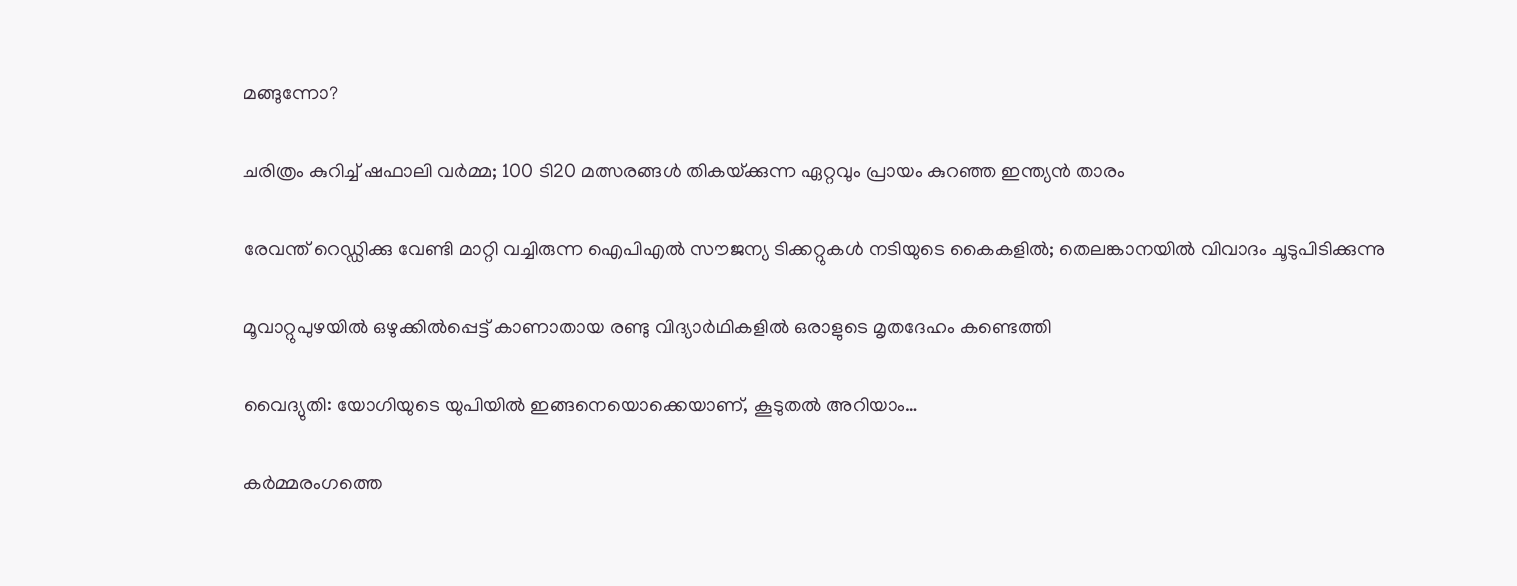മങ്ങുന്നോ?

ചരിത്രം കുറിച്ച് ഷഫാലി വർമ്മ; 100 ടി20 മത്സരങ്ങൾ തികയ്‌ക്കുന്ന ഏറ്റവും പ്രായം കുറഞ്ഞ ഇന്ത്യൻ താരം

രേവന്ത് റെഡ്ഡിക്കു വേണ്ടി മാറ്റി വച്ചിരുന്ന ഐപിഎൽ സൗജന്യ ടിക്കറ്റുകൾ നടിയുടെ കൈകളിൽ; തെലങ്കാനയിൽ വിവാദം ചൂടുപിടിക്കുന്നു

മൂവാറ്റുപുഴയില്‍ ഒഴുക്കില്‍പ്പെട്ട് കാണാതായ രണ്ടു വിദ്യാര്‍ഥികളില്‍ ഒരാളുടെ മൃതദേഹം കണ്ടെത്തി

വൈദ്യുതി: യോഗിയുടെ യുപിയിൽ ഇങ്ങനെയൊക്കെയാണ്, കൂടുതൽ അറിയാം…

കർമ്മരംഗത്തെ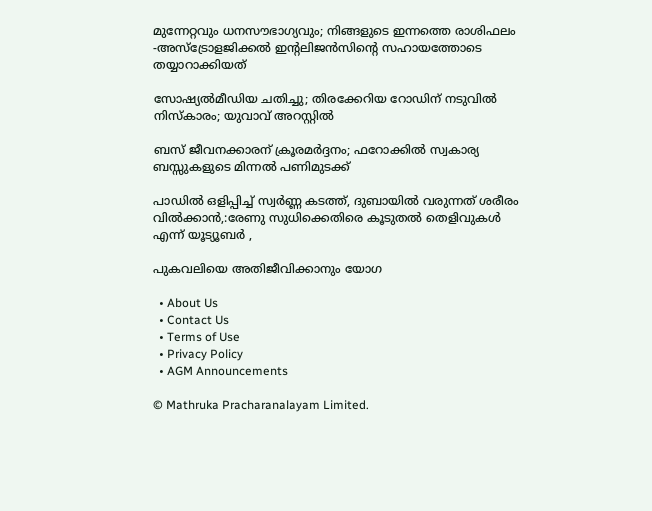മുന്നേറ്റവും ധനസൗഭാഗ്യവും; നിങ്ങളുടെ ഇന്നത്തെ രാശിഫലം -അസ്ട്രോളജിക്കൽ ഇന്റലിജൻസിന്റെ സഹായത്തോടെ തയ്യാറാക്കിയത്

സോഷ്യല്‍മീഡിയ ചതിച്ചു; തിരക്കേറിയ റോഡിന് നടുവിൽ നിസ്കാരം; യുവാവ് അറസ്റ്റിൽ

ബസ് ജീവനക്കാരന് ക്രൂരമർദ്ദനം; ഫറോക്കിൽ സ്വകാര്യ ബസ്സുകളുടെ മിന്നൽ പണിമുടക്ക്

പാഡിൽ ഒളിപ്പിച്ച് സ്വർണ്ണ കടത്ത്, ദുബായിൽ വരുന്നത് ശരീരം വിൽക്കാൻ,:രേണു സുധിക്കെതിരെ കൂടുതൽ തെളിവുകൾ എന്ന് യൂട്യൂബർ ,

പുകവലിയെ അതിജീവിക്കാനും യോഗ

  • About Us
  • Contact Us
  • Terms of Use
  • Privacy Policy
  • AGM Announcements

© Mathruka Pracharanalayam Limited.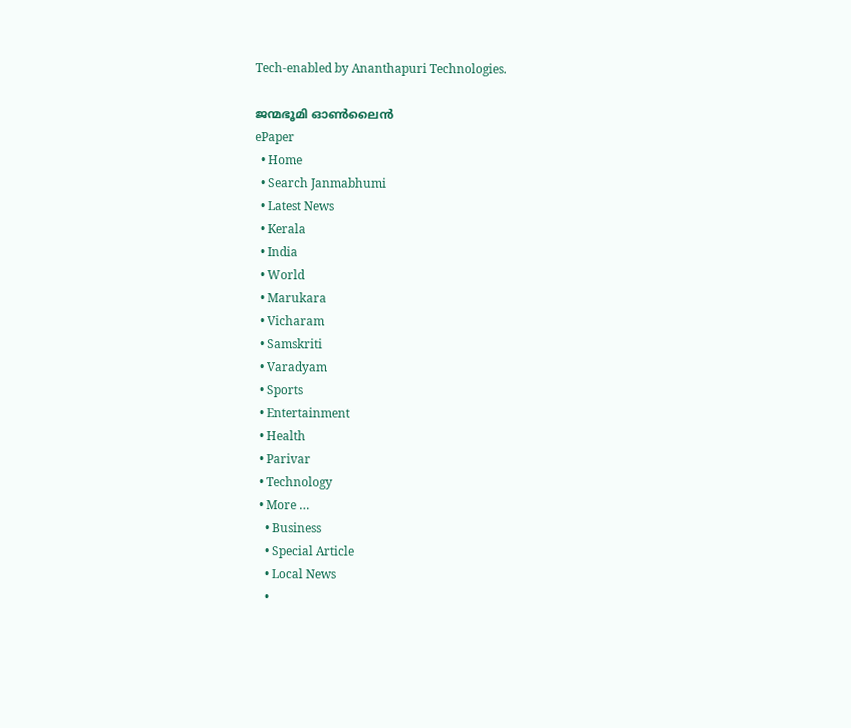Tech-enabled by Ananthapuri Technologies.

ജന്മഭൂമി ഓണ്‍ലൈന്‍
ePaper
  • Home
  • Search Janmabhumi
  • Latest News
  • Kerala
  • India
  • World
  • Marukara
  • Vicharam
  • Samskriti
  • Varadyam
  • Sports
  • Entertainment
  • Health
  • Parivar
  • Technology
  • More …
    • Business
    • Special Article
    • Local News
    •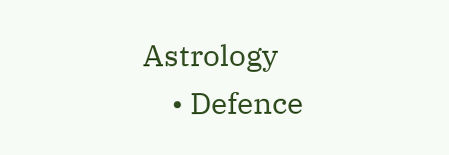Astrology
    • Defence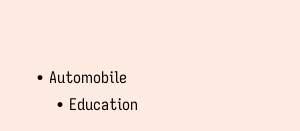• Automobile
    • Education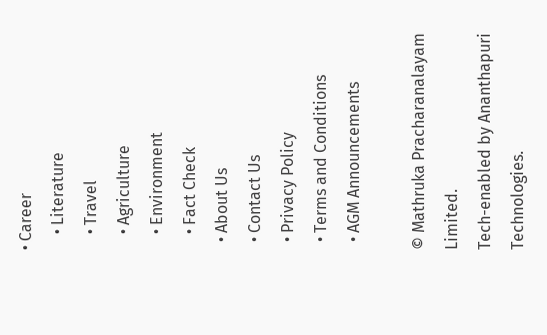• Career
    • Literature
    • Travel
    • Agriculture
    • Environment
    • Fact Check
  • About Us
  • Contact Us
  • Privacy Policy
  • Terms and Conditions
  • AGM Announcements

© Mathruka Pracharanalayam Limited.
Tech-enabled by Ananthapuri Technologies.